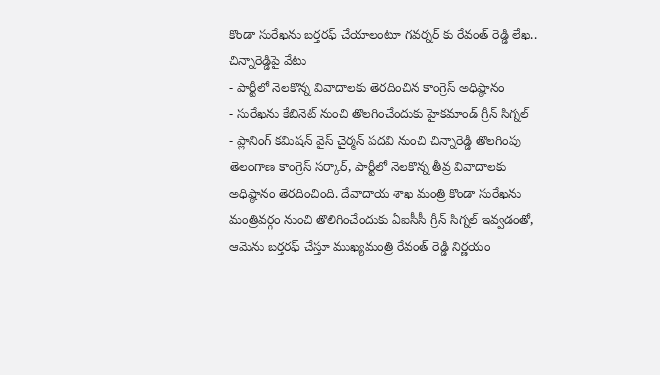కొండా సురేఖను బర్తరఫ్ చేయాలంటూ గవర్నర్ కు రేవంత్ రెడ్డి లేఖ.. చిన్నారెడ్డిపై వేటు
- పార్టీలో నెలకొన్న వివాదాలకు తెరదించిన కాంగ్రెస్ అధిష్ఠానం
- సురేఖను కేబినెట్ నుంచి తొలగించేందుకు హైకమాండ్ గ్రీన్ సిగ్నల్
- ప్లానింగ్ కమిషన్ వైస్ చైర్మన్ పదవి నుంచి చిన్నారెడ్డి తొలగింపు
తెలంగాణ కాంగ్రెస్ సర్కార్, పార్టీలో నెలకొన్న తీవ్ర వివాదాలకు అధిష్ఠానం తెరదించింది. దేవాదాయ శాఖ మంత్రి కొండా సురేఖను మంత్రివర్గం నుంచి తొలిగించేందుకు ఏఐసీసీ గ్రీన్ సిగ్నల్ ఇవ్వడంతో, ఆమెను బర్తరఫ్ చేస్తూ ముఖ్యమంత్రి రేవంత్ రెడ్డి నిర్ణయం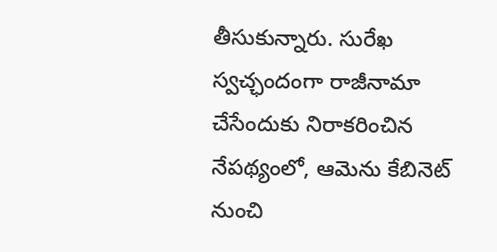తీసుకున్నారు. సురేఖ స్వచ్ఛందంగా రాజీనామా చేసేందుకు నిరాకరించిన నేపథ్యంలో, ఆమెను కేబినెట్ నుంచి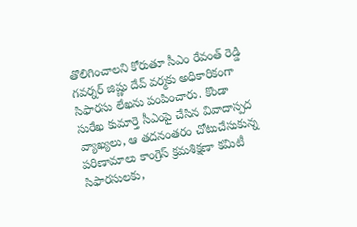తొలిగించాలని కోరుతూ సీఎం రేవంత్ రెడ్డి గవర్నర్ జిష్ణు దేవ్ వర్మకు అధికారికంగా సిఫారసు లేఖను పంపించారు. కొండా సురేఖ కుమార్తె సీఎంపై చేసిన వివాదాస్పద వ్యాఖ్యలు, ఆ తదనంతరం చోటుచేసుకున్న పరిణామాలు కాంగ్రెస్ క్రమశిక్షణా కమిటీ సిఫారసులకు,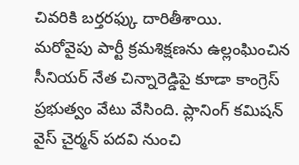చివరికి బర్తరఫ్కు దారితీశాయి.
మరోవైపు పార్టీ క్రమశిక్షణను ఉల్లంఘించిన సీనియర్ నేత చిన్నారెడ్డిపై కూడా కాంగ్రెస్ ప్రభుత్వం వేటు వేసింది. ప్లానింగ్ కమిషన్ వైస్ చైర్మన్ పదవి నుంచి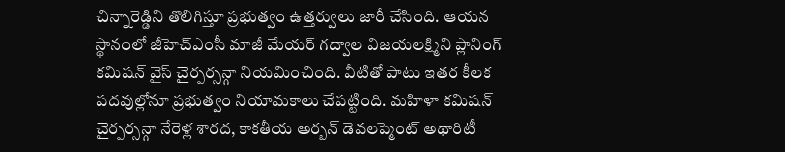చిన్నారెడ్డిని తొలిగిస్తూ ప్రభుత్వం ఉత్తర్వులు జారీ చేసింది. ఆయన స్థానంలో జీహెచ్ఎంసీ మాజీ మేయర్ గద్వాల విజయలక్ష్మిని ప్లానింగ్ కమిషన్ వైస్ చైర్పర్సన్గా నియమించింది. వీటితో పాటు ఇతర కీలక పదవుల్లోనూ ప్రభుత్వం నియామకాలు చేపట్టింది. మహిళా కమిషన్ చైర్పర్సన్గా నేరెళ్ల శారద, కాకతీయ అర్బన్ డెవలప్మెంట్ అథారిటీ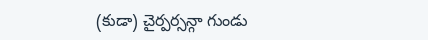(కుడా) చైర్పర్సన్గా గుండు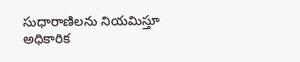సుధారాణిలను నియమిస్తూ అధికారిక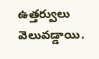ఉత్తర్వులు వెలువడ్డాయి.